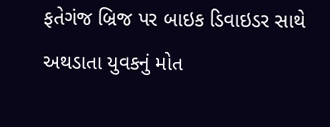ફતેગંજ બ્રિજ પર બાઇક ડિવાઇડર સાથે અથડાતા યુવકનું મોત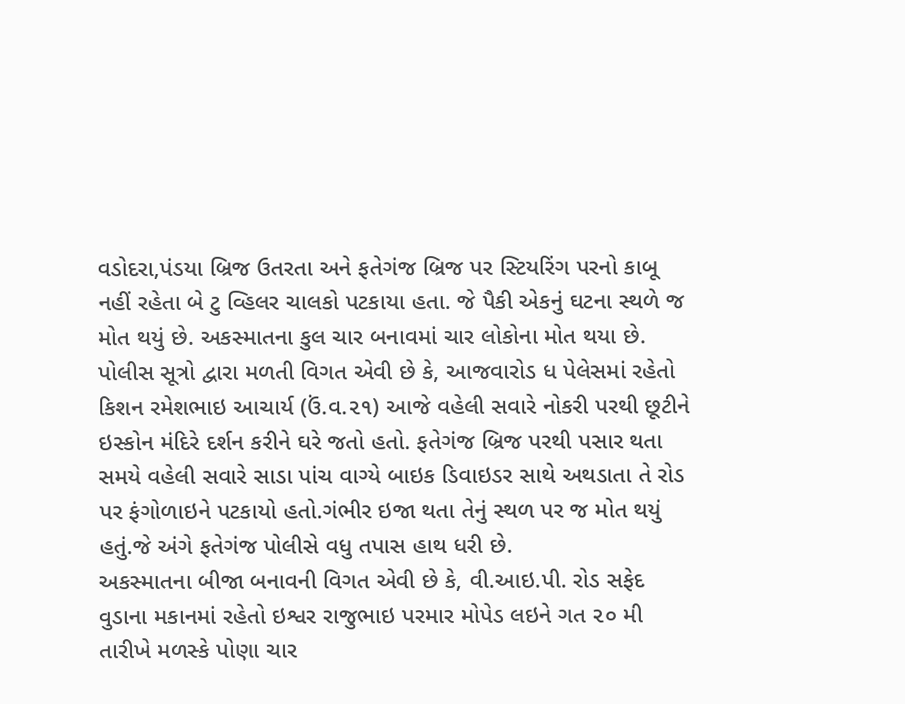વડોદરા,પંડયા બ્રિજ ઉતરતા અને ફતેગંજ બ્રિજ પર સ્ટિયરિંગ પરનો કાબૂ નહીં રહેતા બે ટુ વ્હિલર ચાલકો પટકાયા હતા. જે પૈકી એકનું ઘટના સ્થળે જ મોત થયું છે. અકસ્માતના કુલ ચાર બનાવમાં ચાર લોકોના મોત થયા છે.
પોલીસ સૂત્રો દ્વારા મળતી વિગત એવી છે કે, આજવારોડ ધ પેલેસમાં રહેતો કિશન રમેશભાઇ આચાર્ય (ઉં.વ.૨૧) આજે વહેલી સવારે નોકરી પરથી છૂટીને ઇસ્કોન મંદિરે દર્શન કરીને ઘરે જતો હતો. ફતેગંજ બ્રિજ પરથી પસાર થતા સમયે વહેલી સવારે સાડા પાંચ વાગ્યે બાઇક ડિવાઇડર સાથે અથડાતા તે રોડ પર ફંગોળાઇને પટકાયો હતો.ગંભીર ઇજા થતા તેનું સ્થળ પર જ મોત થયું હતું.જે અંગે ફતેગંજ પોલીસે વધુ તપાસ હાથ ધરી છે.
અકસ્માતના બીજા બનાવની વિગત એવી છે કે, વી.આઇ.પી. રોડ સફેદ વુડાના મકાનમાં રહેતો ઇશ્વર રાજુભાઇ પરમાર મોપેડ લઇને ગત ૨૦ મી તારીખે મળસ્કે પોણા ચાર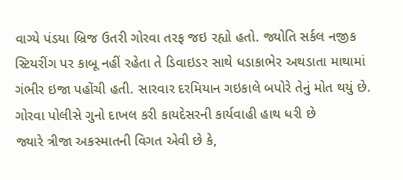વાગ્યે પંડયા બ્રિજ ઉતરી ગોરવા તરફ જઇ રહ્યો હતો. જ્યોતિ સર્કલ નજીક સ્ટિયરીંગ પર કાબૂ નહીં રહેતા તે ડિવાઇડર સાથે ધડાકાભેર અથડાતા માથામાં ગંભીર ઇજા પહોંચી હતી. સારવાર દરમિયાન ગઇકાલે બપોરે તેનું મોત થયું છે. ગોરવા પોલીસે ગુનો દાખલ કરી કાયદેસરની કાર્યવાહી હાથ ધરી છે
જ્યારે ત્રીજા અકસ્માતની વિગત એવી છે કે,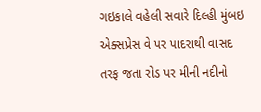ગઇકાલે વહેલી સવારે દિલ્હી મુંબઇ એક્સપ્રેસ વે પર પાદરાથી વાસદ તરફ જતા રોડ પર મીની નદીનો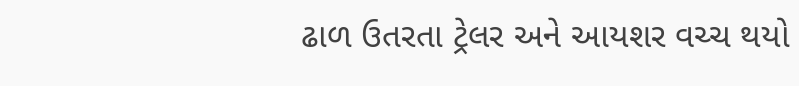ઢાળ ઉતરતા ટ્રેલર અને આયશર વચ્ચ થયો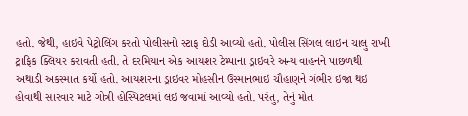હતો. જેથી, હાઇવે પેટ્રોલિંગ કરતો પોલીસનો સ્ટાફ દોડી આવ્યો હતો. પોલીસ સિંગલ લાઇન ચાલુ રાખી ટ્રાફિક ક્લિયર કરાવતી હતી. તે દરમિયાન એક આયશર ટેમ્પાના ડ્રાઇવરે અન્ય વાહનને પાછળથી અથાડી અકસ્માત કર્યો હતો. આયશરના ડ્રાઇવર મોહસીન ઉસ્માનભાઇ ચૌહાણને ગંભીર ઇજા થઇ હોવાથી સારવાર માટે ગોત્રી હોસ્પિટલમાં લઇ જવામાં આવ્યો હતો. પરંતુ, તેનું મોત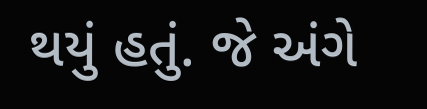થયું હતું. જે અંગે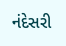નંદેસરી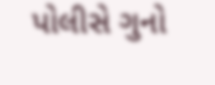પોલીસે ગુનો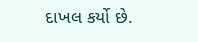દાખલ કર્યો છે.